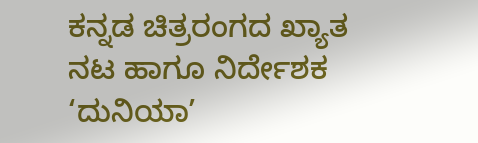ಕನ್ನಡ ಚಿತ್ರರಂಗದ ಖ್ಯಾತ ನಟ ಹಾಗೂ ನಿರ್ದೇಶಕ ‘ದುನಿಯಾ’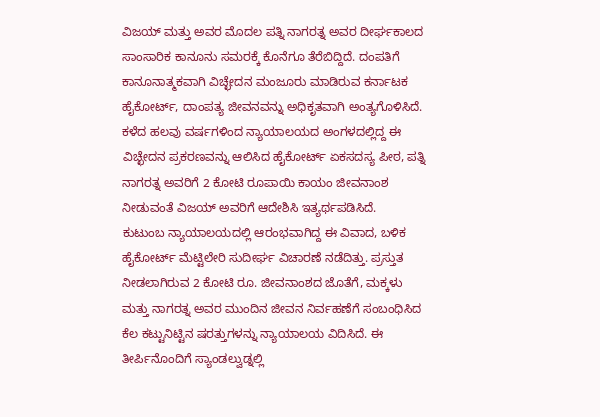ವಿಜಯ್ ಮತ್ತು ಅವರ ಮೊದಲ ಪತ್ನಿ ನಾಗರತ್ನ ಅವರ ದೀರ್ಘಕಾಲದ ಸಾಂಸಾರಿಕ ಕಾನೂನು ಸಮರಕ್ಕೆ ಕೊನೆಗೂ ತೆರೆಬಿದ್ದಿದೆ. ದಂಪತಿಗೆ ಕಾನೂನಾತ್ಮಕವಾಗಿ ವಿಚ್ಛೇದನ ಮಂಜೂರು ಮಾಡಿರುವ ಕರ್ನಾಟಕ ಹೈಕೋರ್ಟ್, ದಾಂಪತ್ಯ ಜೀವನವನ್ನು ಅಧಿಕೃತವಾಗಿ ಅಂತ್ಯಗೊಳಿಸಿದೆ.
ಕಳೆದ ಹಲವು ವರ್ಷಗಳಿಂದ ನ್ಯಾಯಾಲಯದ ಅಂಗಳದಲ್ಲಿದ್ದ ಈ ವಿಚ್ಛೇದನ ಪ್ರಕರಣವನ್ನು ಆಲಿಸಿದ ಹೈಕೋರ್ಟ್ ಏಕಸದಸ್ಯ ಪೀಠ, ಪತ್ನಿ ನಾಗರತ್ನ ಅವರಿಗೆ 2 ಕೋಟಿ ರೂಪಾಯಿ ಕಾಯಂ ಜೀವನಾಂಶ ನೀಡುವಂತೆ ವಿಜಯ್ ಅವರಿಗೆ ಆದೇಶಿಸಿ ಇತ್ಯರ್ಥಪಡಿಸಿದೆ.
ಕುಟುಂಬ ನ್ಯಾಯಾಲಯದಲ್ಲಿ ಆರಂಭವಾಗಿದ್ದ ಈ ವಿವಾದ, ಬಳಿಕ ಹೈಕೋರ್ಟ್ ಮೆಟ್ಟಿಲೇರಿ ಸುದೀರ್ಘ ವಿಚಾರಣೆ ನಡೆದಿತ್ತು. ಪ್ರಸ್ತುತ ನೀಡಲಾಗಿರುವ 2 ಕೋಟಿ ರೂ. ಜೀವನಾಂಶದ ಜೊತೆಗೆ, ಮಕ್ಕಳು ಮತ್ತು ನಾಗರತ್ನ ಅವರ ಮುಂದಿನ ಜೀವನ ನಿರ್ವಹಣೆಗೆ ಸಂಬಂಧಿಸಿದ ಕೆಲ ಕಟ್ಟುನಿಟ್ಟಿನ ಷರತ್ತುಗಳನ್ನು ನ್ಯಾಯಾಲಯ ವಿದಿಸಿದೆ. ಈ ತೀರ್ಪಿನೊಂದಿಗೆ ಸ್ಯಾಂಡಲ್ವುಡ್ನಲ್ಲಿ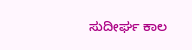ಸುದೀರ್ಘ ಕಾಲ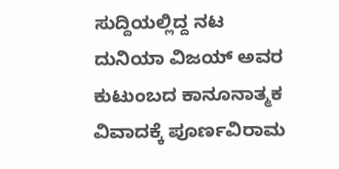ಸುದ್ದಿಯಲ್ಲಿದ್ದ ನಟ ದುನಿಯಾ ವಿಜಯ್ ಅವರ ಕುಟುಂಬದ ಕಾನೂನಾತ್ಮಕ ವಿವಾದಕ್ಕೆ ಪೂರ್ಣವಿರಾಮ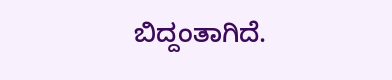ಬಿದ್ದಂತಾಗಿದೆ.